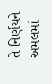તે નિર્ણયને અમલમાં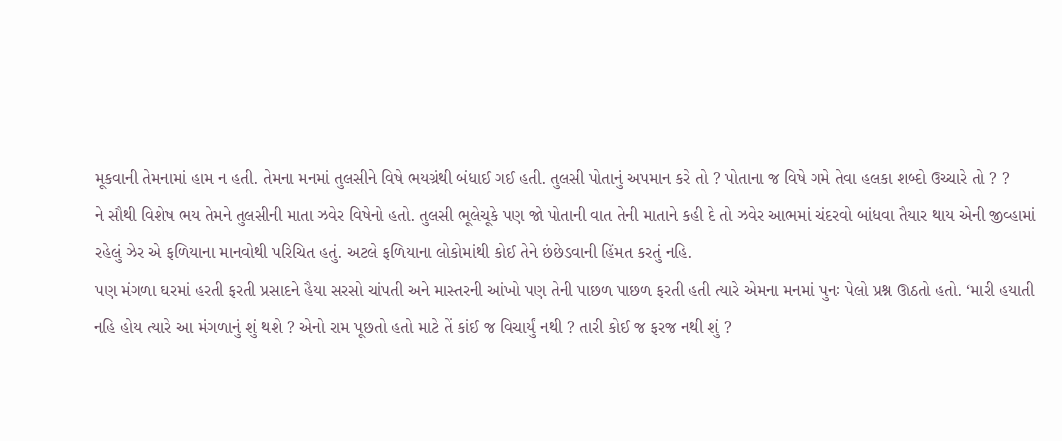મૂકવાની તેમનામાં હામ ન હતી. તેમના મનમાં તુલસીને વિષે ભયગ્રંથી બંધાઈ ગઈ હતી. તુલસી પોતાનું અપમાન કરે તો ? પોતાના જ વિષે ગમે તેવા હલકા શબ્દો ઉચ્ચારે તો ? ?
ને સૌથી વિશેષ ભય તેમને તુલસીની માતા ઝવેર વિષેનો હતો. તુલસી ભૂલેચૂકે પણ જો પોતાની વાત તેની માતાને કહી દે તો ઝવેર આભમાં ચંદરવો બાંધવા તૈયાર થાય એની જીવ્હામાં રહેલું ઝેર એ ફળિયાના માનવોથી પરિચિત હતું. અટલે ફળિયાના લોકોમાંથી કોઈ તેને છંછેડવાની હિંમત કરતું નહિ.
પણ મંગળા ઘરમાં હરતી ફરતી પ્રસાદને હૈયા સરસો ચાંપતી અને માસ્તરની આંખો પણ તેની પાછળ પાછળ ફરતી હતી ત્યારે એમના મનમાં પુનઃ પેલો પ્રશ્ન ઊઠતો હતો. ‘મારી હયાતી નહિ હોય ત્યારે આ મંગળાનું શું થશે ? એનો રામ પૂછતો હતો માટે તેં કાંઈ જ વિચાર્યું નથી ? તારી કોઈ જ ફરજ નથી શું ?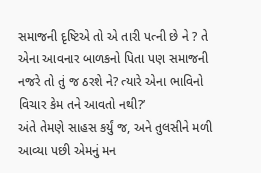સમાજની દૃષ્ટિએ તો એ તારી પત્ની છે ને ? તે એના આવનાર બાળકનો પિતા પણ સમાજની નજરે તો તું જ ઠરશે ને? ત્યારે એના ભાવિનો વિચાર કેમ તને આવતો નથી?’
અંતે તેમણે સાહસ કર્યું જ, અને તુલસીને મળી આવ્યા પછી એમનું મન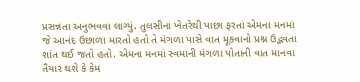પ્રસન્નતા અનુભવવા લાગ્યું. તુલસીના ખેતરેથી પાછા ફરતાં એમના મનમાં જે આનંદ ઉછાળા મારતો હતો તે મંગળા પાસે વાત મૂકવાનો પ્રશ્ન ઉદ્ભવતા શાંત થઈ જતો હતો. એમના મનમાં સ્વમાની મંગળા પોતાની વાત માનવા તૈયાર થશે કે કેમ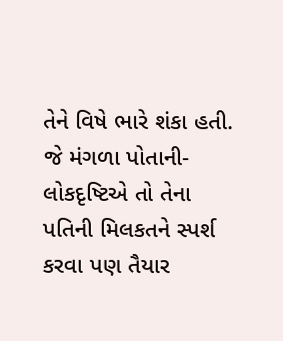તેને વિષે ભારે શંકા હતી. જે મંગળા પોતાની-લોકદૃષ્ટિએ તો તેના પતિની મિલકતને સ્પર્શ કરવા પણ તૈયાર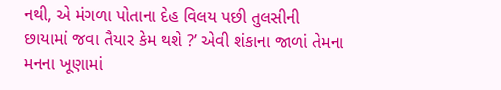નથી, એ મંગળા પોતાના દેહ વિલય પછી તુલસીની છાયામાં જવા તૈયાર કેમ થશે ?’ એવી શંકાના જાળાં તેમના મનના ખૂણામાં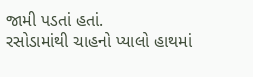જામી પડતાં હતાં.
રસોડામાંથી ચાહનો પ્યાલો હાથમાં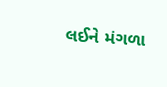લઈને મંગળા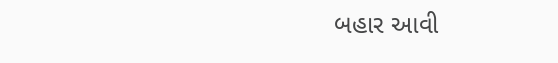બહાર આવી